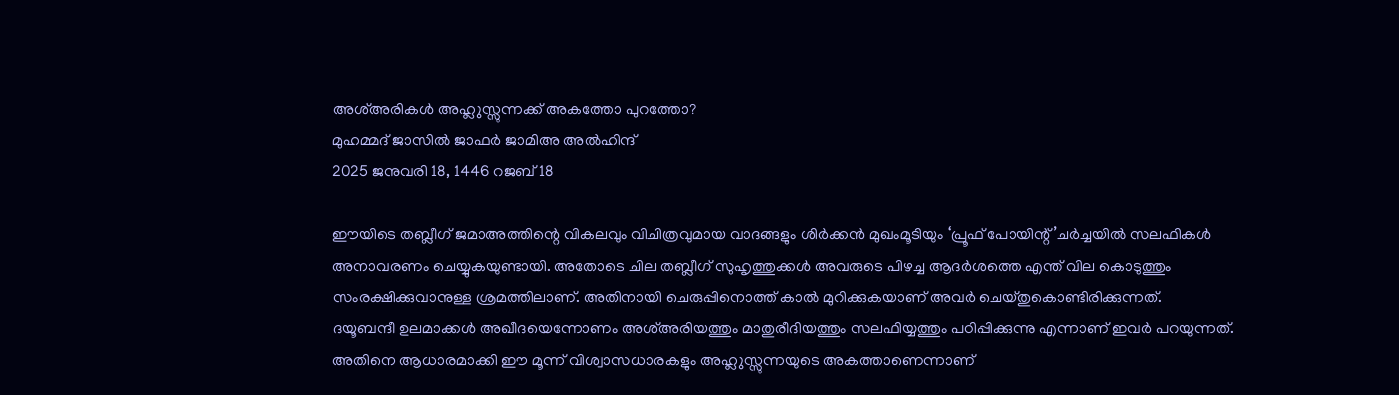അശ്അരികൾ അഹ്ലുസ്സുന്നക്ക് അകത്തോ പുറത്തോ?
മുഹമ്മദ് ജാസിൽ ജാഫർ ജാമിഅ അൽഹിന്ദ്
2025 ജനുവരി 18, 1446 റജബ് 18

ഈയിടെ തബ്ലീഗ് ജമാഅത്തിന്റെ വികലവും വിചിത്രവുമായ വാദങ്ങളും ശിർക്കൻ മുഖംമൂടിയും ‘പ്രൂഫ് പോയിന്റ്’ചർച്ചയിൽ സലഫികൾ അനാവരണം ചെയ്യുകയുണ്ടായി. അതോടെ ചില തബ്ലീഗ് സുഹൃത്തുക്കൾ അവരുടെ പിഴച്ച ആദർശത്തെ എന്ത് വില കൊടുത്തും സംരക്ഷിക്കുവാനുള്ള ശ്രമത്തിലാണ്. അതിനായി ചെരുപ്പിനൊത്ത് കാൽ മുറിക്കുകയാണ് അവർ ചെയ്തുകൊണ്ടിരിക്കുന്നത്.
ദയൂബന്ദീ ഉലമാക്കൾ അഖീദയെന്നോണം അശ്അരിയത്തും മാതുരീദിയത്തും സലഫിയ്യത്തും പഠിപ്പിക്കുന്നു എന്നാണ് ഇവർ പറയുന്നത്. അതിനെ ആധാരമാക്കി ഈ മൂന്ന് വിശ്വാസധാരകളും അഹ്ലുസ്സുന്നയുടെ അകത്താണെന്നാണ്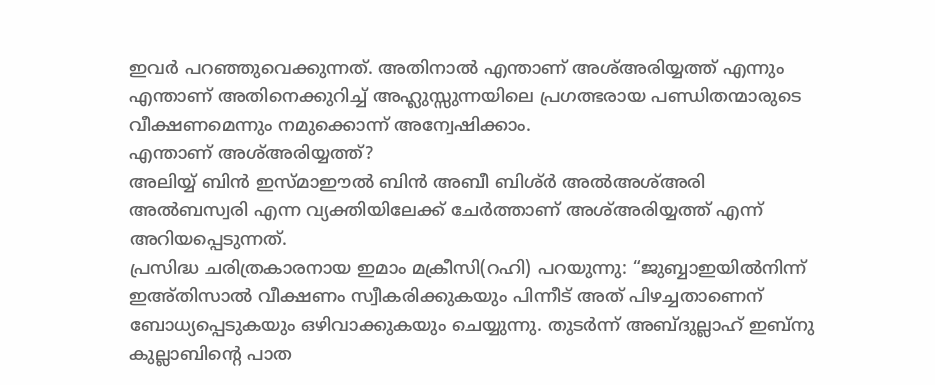ഇവർ പറഞ്ഞുവെക്കുന്നത്. അതിനാൽ എന്താണ് അശ്അരിയ്യത്ത് എന്നും എന്താണ് അതിനെക്കുറിച്ച് അഹ്ലുസ്സുന്നയിലെ പ്രഗത്ഭരായ പണ്ഡിതന്മാരുടെ വീക്ഷണമെന്നും നമുക്കൊന്ന് അന്വേഷിക്കാം.
എന്താണ് അശ്അരിയ്യത്ത്?
അലിയ്യ് ബിൻ ഇസ്മാഈൽ ബിൻ അബീ ബിശ്ർ അൽഅശ്അരി അൽബസ്വരി എന്ന വ്യക്തിയിലേക്ക് ചേർത്താണ് അശ്അരിയ്യത്ത് എന്ന് അറിയപ്പെടുന്നത്.
പ്രസിദ്ധ ചരിത്രകാരനായ ഇമാം മക്രീസി(റഹി) പറയുന്നു: “ജുബ്ബാഇയിൽനിന്ന് ഇഅ്തിസാൽ വീക്ഷണം സ്വീകരിക്കുകയും പിന്നീട് അത് പിഴച്ചതാണെന് ബോധ്യപ്പെടുകയും ഒഴിവാക്കുകയും ചെയ്യുന്നു. തുടർന്ന് അബ്ദുല്ലാഹ് ഇബ്നു കുല്ലാബിന്റെ പാത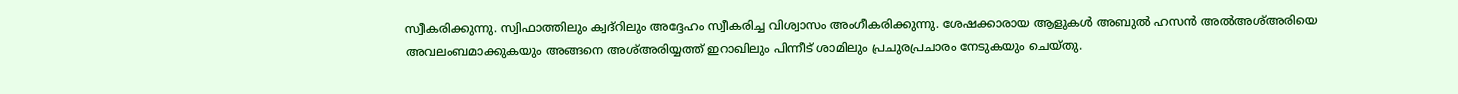സ്വീകരിക്കുന്നു. സ്വിഫാത്തിലും ക്വദ്റിലും അദ്ദേഹം സ്വീകരിച്ച വിശ്വാസം അംഗീകരിക്കുന്നു. ശേഷക്കാരായ ആളുകൾ അബുൽ ഹസൻ അൽഅശ്അരിയെ അവലംബമാക്കുകയും അങ്ങനെ അശ്അരിയ്യത്ത് ഇറാഖിലും പിന്നീട് ശാമിലും പ്രചുരപ്രചാരം നേടുകയും ചെയ്തു.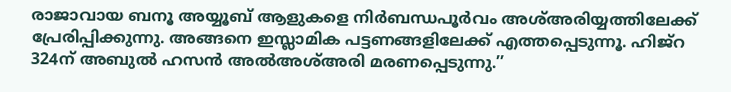രാജാവായ ബനൂ അയ്യൂബ് ആളുകളെ നിർബന്ധപൂർവം അശ്അരിയ്യത്തിലേക്ക് പ്രേരിപ്പിക്കുന്നു. അങ്ങനെ ഇസ്ലാമിക പട്ടണങ്ങളിലേക്ക് എത്തപ്പെടുന്നൂ. ഹിജ്റ 324ന് അബുൽ ഹസൻ അൽഅശ്അരി മരണപ്പെടുന്നു.’’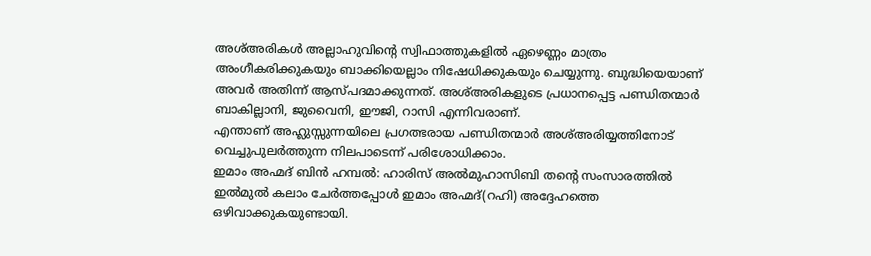അശ്അരികൾ അല്ലാഹുവിന്റെ സ്വിഫാത്തുകളിൽ ഏഴെണ്ണം മാത്രം അംഗീകരിക്കുകയും ബാക്കിയെല്ലാം നിഷേധിക്കുകയും ചെയ്യുന്നു. ബുദ്ധിയെയാണ് അവർ അതിന്ന് ആസ്പദമാക്കുന്നത്. അശ്അരികളുടെ പ്രധാനപ്പെട്ട പണ്ഡിതന്മാർ ബാകില്ലാനി, ജുവൈനി, ഈജി, റാസി എന്നിവരാണ്.
എന്താണ് അഹ്ലുസ്സുന്നയിലെ പ്രഗത്ഭരായ പണ്ഡിതന്മാർ അശ്അരിയ്യത്തിനോട് വെച്ചുപുലർത്തുന്ന നിലപാടെന്ന് പരിശോധിക്കാം.
ഇമാം അഹ്മദ് ബിൻ ഹമ്പൽ: ഹാരിസ് അൽമുഹാസിബി തന്റെ സംസാരത്തിൽ ഇൽമുൽ കലാം ചേർത്തപ്പോൾ ഇമാം അഹ്മദ്(റഹി) അദ്ദേഹത്തെ ഒഴിവാക്കുകയുണ്ടായി.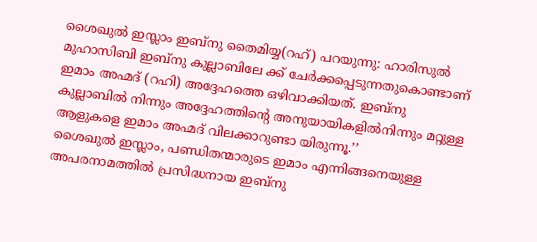ശൈഖുൽ ഇസ്ലാം ഇബ്നു തൈമിയ്യ(റഹ്) പറയുന്നു: ഹാരിസുൽ മുഹാസിബി ഇബ്നു കുല്ലാബിലേ ക്ക് ചേർക്കപ്പെടുന്നതുകൊണ്ടാണ് ഇമാം അഹ്മദ് (റഹി) അദ്ദേഹത്തെ ഒഴിവാക്കിയത്. ഇബ്നു കുല്ലാബിൽ നിന്നും അദ്ദേഹത്തിന്റെ അനുയായികളിൽനിന്നും മറ്റുള്ള ആളുകളെ ഇമാം അഹ്മദ് വിലക്കാറുണ്ടാ യിരുന്നൂ.’’
ശൈഖുൽ ഇസ്ലാം, പണ്ഡിതന്മാരുടെ ഇമാം എന്നിങ്ങനെയുള്ള അപരനാമത്തിൽ പ്രസിദ്ധനായ ഇബ്നു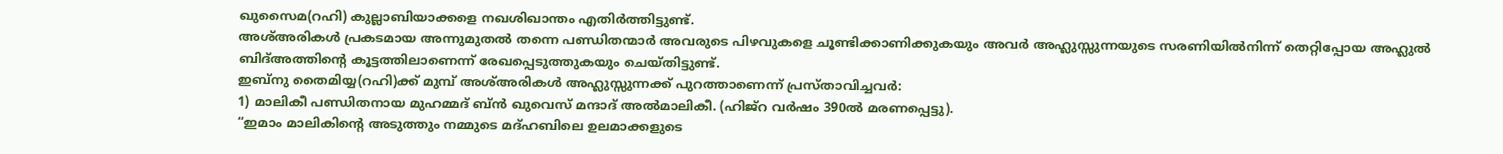ഖുസൈമ(റഹി) കുല്ലാബിയാക്കളെ നഖശിഖാന്തം എതിർത്തിട്ടുണ്ട്.
അശ്അരികൾ പ്രകടമായ അന്നുമുതൽ തന്നെ പണ്ഡിതന്മാർ അവരുടെ പിഴവുകളെ ചൂണ്ടിക്കാണിക്കുകയും അവർ അഹ്ലുസ്സുന്നയുടെ സരണിയിൽനിന്ന് തെറ്റിപ്പോയ അഹ്ലുൽ ബിദ്അത്തിന്റെ കൂട്ടത്തിലാണെന്ന് രേഖപ്പെടുത്തുകയും ചെയ്തിട്ടുണ്ട്.
ഇബ്നു തൈമിയ്യ(റഹി)ക്ക് മുമ്പ് അശ്അരികൾ അഹ്ലുസ്സുന്നക്ക് പുറത്താണെന്ന് പ്രസ്താവിച്ചവർ:
1) മാലികീ പണ്ഡിതനായ മുഹമ്മദ് ബ്ൻ ഖുവെസ് മന്ദാദ് അൽമാലികീ. (ഹിജ്റ വർഷം 390ൽ മരണപ്പെട്ടു).
“ഇമാം മാലികിന്റെ അടുത്തും നമ്മുടെ മദ്ഹബിലെ ഉലമാക്കളുടെ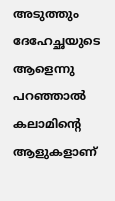അടുത്തും ദേഹേച്ഛയുടെ ആളെന്നു പറഞ്ഞാൽ കലാമിന്റെ ആളുകളാണ്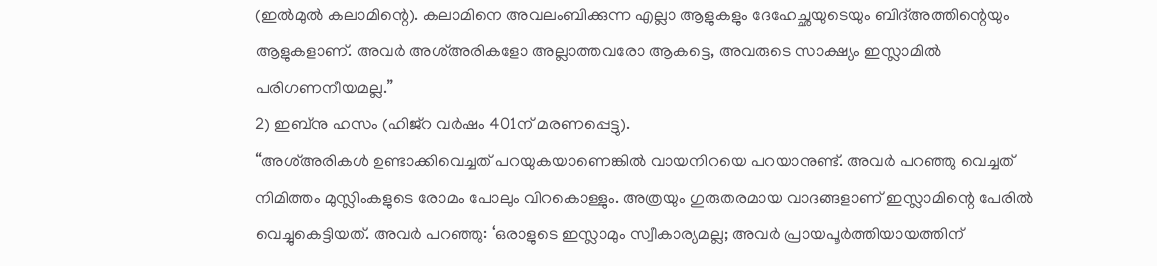(ഇൽമുൽ കലാമിന്റെ). കലാമിനെ അവലംബിക്കുന്ന എല്ലാ ആളുകളും ദേഹേച്ഛയുടെയും ബിദ്അത്തിന്റെയും ആളുകളാണ്. അവർ അശ്അരികളോ അല്ലാത്തവരോ ആകട്ടെ, അവരുടെ സാക്ഷ്യം ഇസ്ലാമിൽ പരിഗണനീയമല്ല.’’
2) ഇബ്നു ഹസം (ഹിജ്റ വർഷം 401ന് മരണപ്പെട്ടു).
“അശ്അരികൾ ഉണ്ടാക്കിവെച്ചത് പറയുകയാണെങ്കിൽ വായനിറയെ പറയാനുണ്ട്. അവർ പറഞ്ഞു വെച്ചത് നിമിത്തം മുസ്ലിംകളുടെ രോമം പോലും വിറകൊള്ളും. അത്രയും ഗുരുതരമായ വാദങ്ങളാണ് ഇസ്ലാമിന്റെ പേരിൽ വെച്ചുകെട്ടിയത്. അവർ പറഞ്ഞു: ‘ഒരാളുടെ ഇസ്ലാമും സ്വീകാര്യമല്ല; അവർ പ്രായപൂർത്തിയായത്തിന്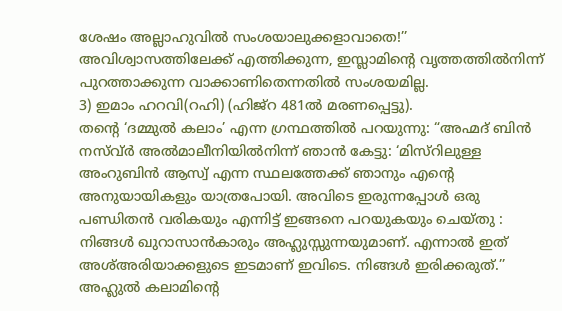ശേഷം അല്ലാഹുവിൽ സംശയാലുക്കളാവാതെ!’’
അവിശ്വാസത്തിലേക്ക് എത്തിക്കുന്ന, ഇസ്ലാമിന്റെ വൃത്തത്തിൽനിന്ന് പുറത്താക്കുന്ന വാക്കാണിതെന്നതിൽ സംശയമില്ല.
3) ഇമാം ഹറവി(റഹി) (ഹിജ്റ 481ൽ മരണപ്പെട്ടു).
തന്റെ ‘ദമ്മുൽ കലാം’ എന്ന ഗ്രന്ഥത്തിൽ പറയുന്നു: “അഹ്മദ് ബിൻ നസ്വ്ർ അൽമാലീനിയിൽനിന്ന് ഞാൻ കേട്ടു: ‘മിസ്റിലുള്ള അംറുബിൻ ആസ്വ് എന്ന സ്ഥലത്തേക്ക് ഞാനും എന്റെ അനുയായികളും യാത്രപോയി. അവിടെ ഇരുന്നപ്പോൾ ഒരു പണ്ഡിതൻ വരികയും എന്നിട്ട് ഇങ്ങനെ പറയുകയും ചെയ്തു : നിങ്ങൾ ഖുറാസാൻകാരും അഹ്ലുസ്സുന്നയുമാണ്. എന്നാൽ ഇത് അശ്അരിയാക്കളുടെ ഇടമാണ് ഇവിടെ. നിങ്ങൾ ഇരിക്കരുത്.’’
അഹ്ലുൽ കലാമിന്റെ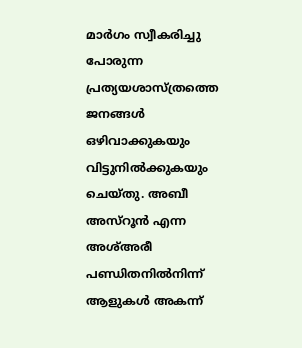മാർഗം സ്വീകരിച്ചു പോരുന്ന പ്രത്യയശാസ്ത്രത്തെ ജനങ്ങൾ ഒഴിവാക്കുകയും വിട്ടുനിൽക്കുകയും ചെയ്തു. അബീ അസ്റൂൻ എന്ന അശ്അരീ പണ്ഡിതനിൽനിന്ന് ആളുകൾ അകന്ന്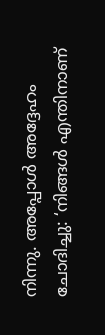നിന്നു. അപ്പോൾ അദ്ദേഹം ചോദിച്ചു: ‘നിങ്ങൾ എന്തിനാണ്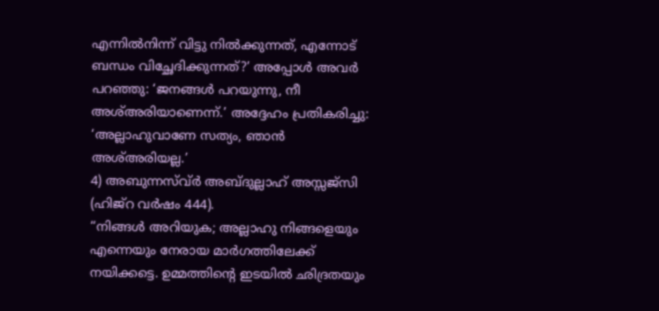എന്നിൽനിന്ന് വിട്ടു നിൽക്കുന്നത്, എന്നോട് ബന്ധം വിച്ഛേദിക്കുന്നത്?’ അപ്പോൾ അവർ പറഞ്ഞു: ‘ജനങ്ങൾ പറയുന്നു, നീ അശ്അരിയാണെന്ന്.’ അദ്ദേഹം പ്രതികരിച്ചു: ‘അല്ലാഹുവാണേ സത്യം, ഞാൻ അശ്അരിയല്ല.’
4) അബുന്നസ്വ്ർ അബ്ദുല്ലാഹ് അസ്സജ്സി (ഹിജ്റ വർഷം 444).
“നിങ്ങൾ അറിയുക; അല്ലാഹു നിങ്ങളെയും എന്നെയും നേരായ മാർഗത്തിലേക്ക് നയിക്കട്ടെ. ഉമ്മത്തിന്റെ ഇടയിൽ ഛിദ്രതയും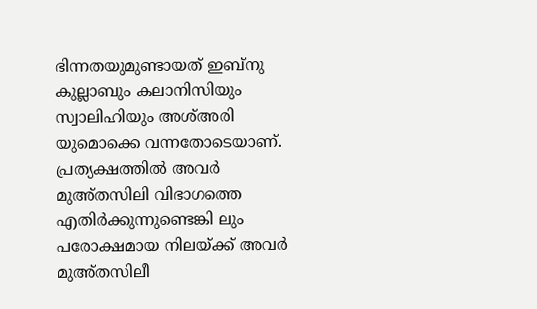ഭിന്നതയുമുണ്ടായത് ഇബ്നു കുല്ലാബും കലാനിസിയും സ്വാലിഹിയും അശ്അരി യുമൊക്കെ വന്നതോടെയാണ്. പ്രത്യക്ഷത്തിൽ അവർ മുഅ്തസിലി വിഭാഗത്തെ എതിർക്കുന്നുണ്ടെങ്കി ലും പരോക്ഷമായ നിലയ്ക്ക് അവർ മുഅ്തസിലീ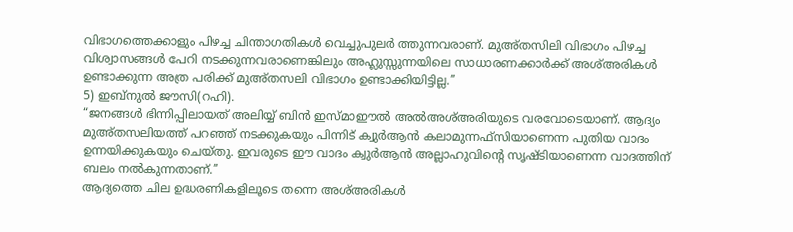വിഭാഗത്തെക്കാളും പിഴച്ച ചിന്താഗതികൾ വെച്ചുപുലർ ത്തുന്നവരാണ്. മുഅ്തസിലി വിഭാഗം പിഴച്ച വിശ്വാസങ്ങൾ പേറി നടക്കുന്നവരാണെങ്കിലും അഹ്ലുസ്സുന്നയിലെ സാധാരണക്കാർക്ക് അശ്അരികൾ ഉണ്ടാക്കുന്ന അത്ര പരിക്ക് മുഅ്തസലി വിഭാഗം ഉണ്ടാക്കിയിട്ടില്ല.’’
5) ഇബ്നുൽ ജൗസി(റഹി).
“ജനങ്ങൾ ഭിന്നിപ്പിലായത് അലിയ്യ് ബിൻ ഇസ്മാഈൽ അൽഅശ്അരിയുടെ വരവോടെയാണ്. ആദ്യം മുഅ്തസലിയത്ത് പറഞ്ഞ് നടക്കുകയും പിന്നിട് ക്വുർആൻ കലാമുന്നഫ്സിയാണെന്ന പുതിയ വാദം ഉന്നയിക്കുകയും ചെയ്തു. ഇവരുടെ ഈ വാദം ക്വുർആൻ അല്ലാഹുവിന്റെ സൃഷ്ടിയാണെന്ന വാദത്തിന് ബലം നൽകുന്നതാണ്.’’
ആദ്യത്തെ ചില ഉദ്ധരണികളിലൂടെ തന്നെ അശ്അരികൾ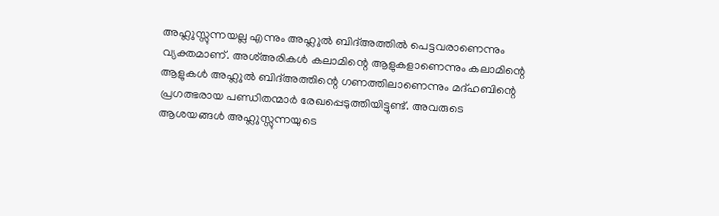അഹ്ലുസ്സുന്നയല്ല എന്നും അഹ്ലുൽ ബിദ്അത്തിൽ പെട്ടവരാണെന്നും വ്യക്തമാണ്. അശ്അരികൾ കലാമിന്റെ ആളുകളാണെന്നും കലാമിന്റെ ആളുകൾ അഹ്ലുൽ ബിദ്അത്തിന്റെ ഗണത്തിലാണെന്നും മദ്ഹബിന്റെ പ്രഗത്ഭരായ പണ്ഡിതന്മാർ രേഖപ്പെടുത്തിയിട്ടുണ്ട്. അവരുടെ ആശയങ്ങൾ അഹ്ലുസ്സുന്നയുടെ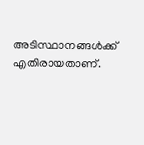അടിസ്ഥാനങ്ങൾക്ക് എതിരായതാണ്.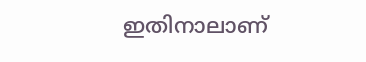ഇതിനാലാണ്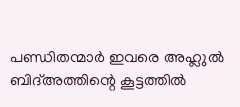പണ്ഡിതന്മാർ ഇവരെ അഹ്ലുൽ ബിദ്അത്തിന്റെ കൂട്ടത്തിൽ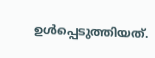ഉൾപ്പെടുത്തിയത്.